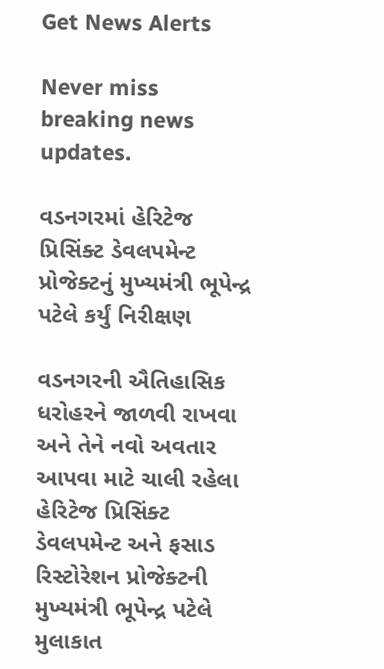Get News Alerts

Never miss breaking news updates.

વડનગરમાં હેરિટેજ પ્રિસિંક્ટ ડેવલપમેન્ટ પ્રોજેક્ટનું મુખ્યમંત્રી ભૂપેન્દ્ર પટેલે કર્યું નિરીક્ષણ

વડનગરની ઐતિહાસિક ધરોહરને જાળવી રાખવા અને તેને નવો અવતાર આપવા માટે ચાલી રહેલા હેરિટેજ પ્રિસિંક્ટ ડેવલપમેન્ટ અને ફસાડ રિસ્ટોરેશન પ્રોજેક્ટની મુખ્યમંત્રી ભૂપેન્દ્ર પટેલે મુલાકાત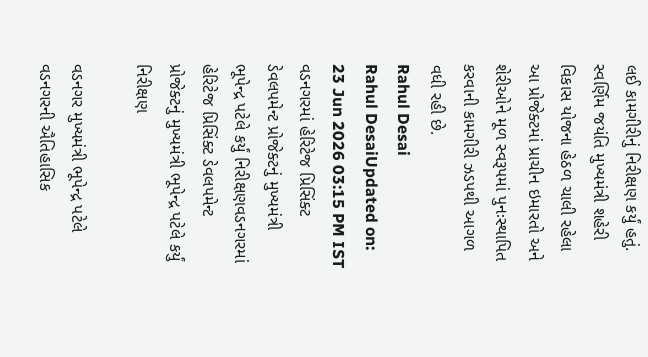લઈ કામગીરીનું નિરીક્ષણ કર્યું હતું. સ્વર્ણિમ જયંતિ મુખ્યમંત્રી શહેરી વિકાસ યોજના હેઠળ ચાલી રહેલા આ પ્રોજેક્ટમાં પ્રાચીન ઇમારતો અને શેરીઓને મૂળ સ્વરૂપમાં પુનઃસ્થાપિત કરવાની કામગીરી ઝડપથી આગળ વધી રહી છે.
Rahul Desai
Rahul DesaiUpdated on: 23 Jun 2026 03:15 PM IST
વડનગરમાં હેરિટેજ પ્રિસિંક્ટ ડેવલપમેન્ટ પ્રોજેક્ટનું મુખ્યમંત્રી ભૂપેન્દ્ર પટેલે કર્યું નિરીક્ષણવડનગરમાં હેરિટેજ પ્રિસિંક્ટ ડેવલપમેન્ટ પ્રોજેક્ટનું મુખ્યમંત્રી ભૂપેન્દ્ર પટેલે કર્યું નિરીક્ષણ

વડનગર મુખ્યમંત્રી ભૂપેન્દ્ર પટેલે વડનગરની ઐતિહાસિક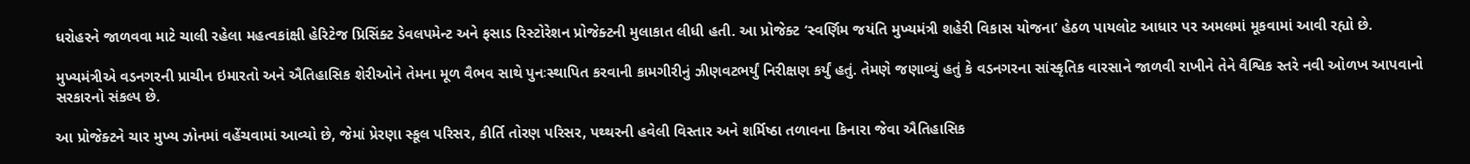ધરોહરને જાળવવા માટે ચાલી રહેલા મહત્વકાંક્ષી હેરિટેજ પ્રિસિંક્ટ ડેવલપમેન્ટ અને ફસાડ રિસ્ટોરેશન પ્રોજેક્ટની મુલાકાત લીધી હતી. આ પ્રોજેક્ટ ‘સ્વર્ણિમ જયંતિ મુખ્યમંત્રી શહેરી વિકાસ યોજના’ હેઠળ પાયલોટ આધાર પર અમલમાં મૂકવામાં આવી રહ્યો છે.

મુખ્યમંત્રીએ વડનગરની પ્રાચીન ઇમારતો અને ઐતિહાસિક શેરીઓને તેમના મૂળ વૈભવ સાથે પુનઃસ્થાપિત કરવાની કામગીરીનું ઝીણવટભર્યું નિરીક્ષણ કર્યું હતું. તેમણે જણાવ્યું હતું કે વડનગરના સાંસ્કૃતિક વારસાને જાળવી રાખીને તેને વૈશ્વિક સ્તરે નવી ઓળખ આપવાનો સરકારનો સંકલ્પ છે.

આ પ્રોજેક્ટને ચાર મુખ્ય ઝોનમાં વહેંચવામાં આવ્યો છે, જેમાં પ્રેરણા સ્કૂલ પરિસર, કીર્તિ તોરણ પરિસર, પથ્થરની હવેલી વિસ્તાર અને શર્મિષ્ઠા તળાવના કિનારા જેવા ઐતિહાસિક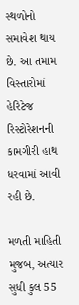સ્થળોનો સમાવેશ થાય છે. આ તમામ વિસ્તારોમાં હેરિટેજ રિસ્ટોરેશનની કામગીરી હાથ ધરવામાં આવી રહી છે.

મળતી માહિતી મુજબ, અત્યાર સુધી કુલ 55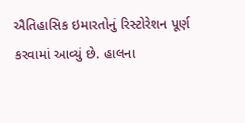ઐતિહાસિક ઇમારતોનું રિસ્ટોરેશન પૂર્ણ કરવામાં આવ્યું છે. હાલના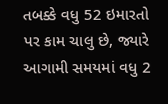તબક્કે વધુ 52 ઇમારતો પર કામ ચાલુ છે, જ્યારે આગામી સમયમાં વધુ 2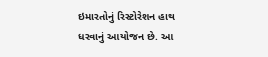ઇમારતોનું રિસ્ટોરેશન હાથ ધરવાનું આયોજન છે. આ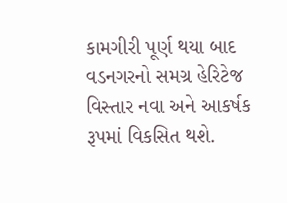કામગીરી પૂર્ણ થયા બાદ વડનગરનો સમગ્ર હેરિટેજ વિસ્તાર નવા અને આકર્ષક રૂપમાં વિકસિત થશે.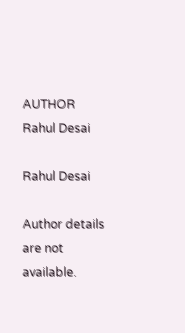AUTHOR
Rahul Desai

Rahul Desai

Author details are not available.